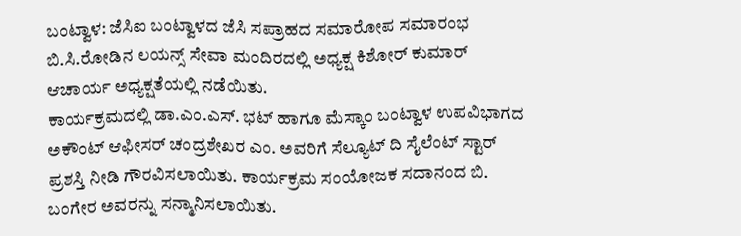ಬಂಟ್ವಾಳ: ಜೆಸಿಐ ಬಂಟ್ವಾಳದ ಜೆಸಿ ಸಪ್ರಾಹದ ಸಮಾರೋಪ ಸಮಾರಂಭ ಬಿ.ಸಿ.ರೋಡಿನ ಲಯನ್ಸ್ ಸೇವಾ ಮಂದಿರದಲ್ಲಿ ಅಧ್ಯಕ್ಷ ಕಿಶೋರ್ ಕುಮಾರ್ ಆಚಾರ್ಯ ಅಧ್ಯಕ್ಷತೆಯಲ್ಲಿ ನಡೆಯಿತು.
ಕಾರ್ಯಕ್ರಮದಲ್ಲಿ ಡಾ.ಎಂ.ಎಸ್. ಭಟ್ ಹಾಗೂ ಮೆಸ್ಕಾಂ ಬಂಟ್ವಾಳ ಉಪವಿಭಾಗದ ಅಕೌಂಟ್ ಆಫೀಸರ್ ಚಂದ್ರಶೇಖರ ಎಂ. ಅವರಿಗೆ ಸೆಲ್ಯೂಟ್ ದಿ ಸೈಲೆಂಟ್ ಸ್ಟಾರ್ ಪ್ರಶಸ್ತಿ ನೀಡಿ ಗೌರವಿಸಲಾಯಿತು. ಕಾರ್ಯಕ್ರಮ ಸಂಯೋಜಕ ಸದಾನಂದ ಬಿ. ಬಂಗೇರ ಅವರನ್ನು ಸನ್ಮಾನಿಸಲಾಯಿತು.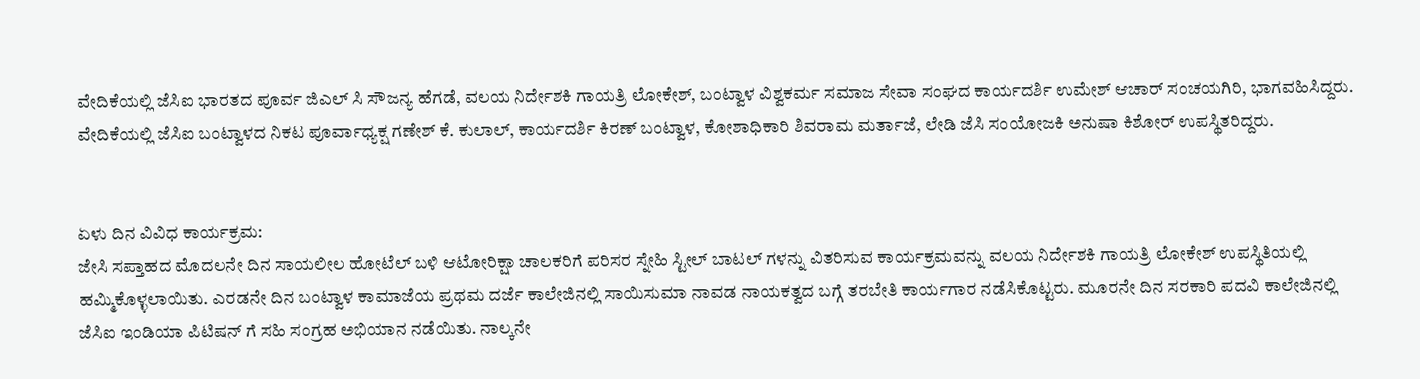ವೇದಿಕೆಯಲ್ಲಿ ಜೆಸಿಐ ಭಾರತದ ಪೂರ್ವ ಜಿಎಲ್ ಸಿ ಸೌಜನ್ಯ ಹೆಗಡೆ, ವಲಯ ನಿರ್ದೇಶಕಿ ಗಾಯತ್ರಿ ಲೋಕೇಶ್, ಬಂಟ್ವಾಳ ವಿಶ್ವಕರ್ಮ ಸಮಾಜ ಸೇವಾ ಸಂಘದ ಕಾರ್ಯದರ್ಶಿ ಉಮೇಶ್ ಆಚಾರ್ ಸಂಚಯಗಿರಿ, ಭಾಗವಹಿಸಿದ್ದರು. ವೇದಿಕೆಯಲ್ಲಿ ಜೆಸಿಐ ಬಂಟ್ವಾಳದ ನಿಕಟ ಪೂರ್ವಾಧ್ಯಕ್ಷ ಗಣೇಶ್ ಕೆ. ಕುಲಾಲ್, ಕಾರ್ಯದರ್ಶಿ ಕಿರಣ್ ಬಂಟ್ವಾಳ, ಕೋಶಾಧಿಕಾರಿ ಶಿವರಾಮ ಮರ್ತಾಜೆ, ಲೇಡಿ ಜೆಸಿ ಸಂಯೋಜಕಿ ಅನುಷಾ ಕಿಶೋರ್ ಉಪಸ್ಥಿತರಿದ್ದರು.


ಏಳು ದಿನ ವಿವಿಧ ಕಾರ್ಯಕ್ರಮ:
ಜೇಸಿ ಸಪ್ತಾಹದ ಮೊದಲನೇ ದಿನ ಸಾಯಲೀಲ ಹೋಟೆಲ್ ಬಳಿ ಆಟೋರಿಕ್ಷಾ ಚಾಲಕರಿಗೆ ಪರಿಸರ ಸ್ನೇಹಿ ಸ್ಟೀಲ್ ಬಾಟಲ್ ಗಳನ್ನು ವಿತರಿಸುವ ಕಾರ್ಯಕ್ರಮವನ್ನು ವಲಯ ನಿರ್ದೇಶಕಿ ಗಾಯತ್ರಿ ಲೋಕೇಶ್ ಉಪಸ್ಥಿತಿಯಲ್ಲಿ ಹಮ್ಮಿಕೊಳ್ಳಲಾಯಿತು. ಎರಡನೇ ದಿನ ಬಂಟ್ವಾಳ ಕಾಮಾಜೆಯ ಪ್ರಥಮ ದರ್ಜೆ ಕಾಲೇಜಿನಲ್ಲಿ ಸಾಯಿಸುಮಾ ನಾವಡ ನಾಯಕತ್ವದ ಬಗ್ಗೆ ತರಬೇತಿ ಕಾರ್ಯಗಾರ ನಡೆಸಿಕೊಟ್ಟರು. ಮೂರನೇ ದಿನ ಸರಕಾರಿ ಪದವಿ ಕಾಲೇಜಿನಲ್ಲಿ ಜೆಸಿಐ ಇಂಡಿಯಾ ಪಿಟಿಷನ್ ಗೆ ಸಹಿ ಸಂಗ್ರಹ ಅಭಿಯಾನ ನಡೆಯಿತು. ನಾಲ್ಕನೇ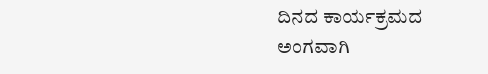ದಿನದ ಕಾರ್ಯಕ್ರಮದ ಅಂಗವಾಗಿ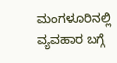ಮಂಗಳೂರಿನಲ್ಲಿ ವ್ಯವಹಾರ ಬಗ್ಗೆ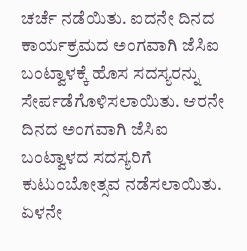ಚರ್ಚೆ ನಡೆಯಿತು. ಐದನೇ ದಿನದ ಕಾರ್ಯಕ್ರಮದ ಅಂಗವಾಗಿ ಜೆಸಿಐ ಬಂಟ್ವಾಳಕ್ಕೆ ಹೊಸ ಸದಸ್ಯರನ್ನು ಸೇರ್ಪಡೆಗೊಳಿಸಲಾಯಿತು. ಆರನೇ ದಿನದ ಅಂಗವಾಗಿ ಜೆಸಿಐ ಬಂಟ್ವಾಳದ ಸದಸ್ಯರಿಗೆ ಕುಟುಂಬೋತ್ಸವ ನಡೆಸಲಾಯಿತು. ಏಳನೇ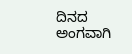ದಿನದ ಅಂಗವಾಗಿ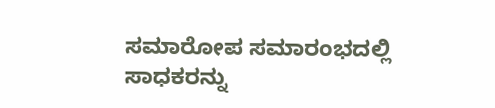ಸಮಾರೋಪ ಸಮಾರಂಭದಲ್ಲಿ ಸಾಧಕರನ್ನು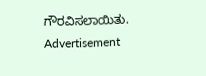ಗೌರವಿಸಲಾಯಿತು.
Advertisement